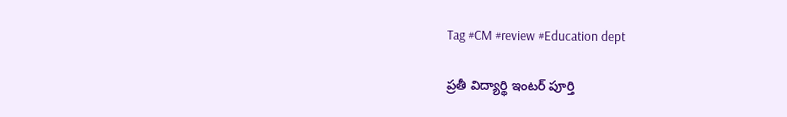Tag #CM #review #Education dept

ప్రతీ విద్యార్థి ఇంటర్‌ పూర్తి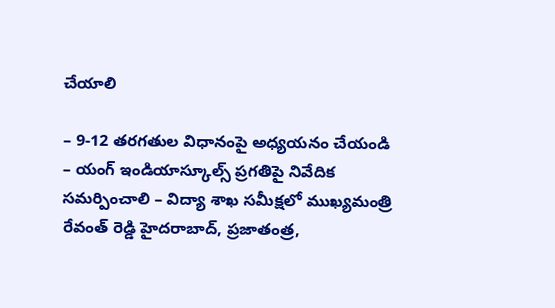చేయాలి

– 9-12 తరగతుల విధానంపై అధ్యయనం చేయండి – యంగ్‌ ఇండియాస్కూల్స్‌ ప్రగతిపై నివేదిక సమర్పించాలి – విద్యా శాఖ సమీక్షలో ముఖ్యమంత్రి రేవంత్‌ రెడ్డి హైదరాబాద్‌, ప్రజాతంత్ర,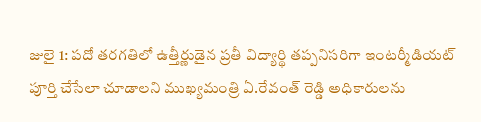జులై 1: పదో తరగతిలో ఉత్తీర్ణుడైన ప్రతీ విద్యార్థి తప్పనిసరిగా ఇంటర్మీడియట్‌ పూర్తి చేసేలా చూడాలని ముఖ్యమంత్రి ఏ.రేవంత్‌ రెడ్డి అధికారులను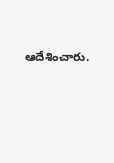ఆదేశించారు.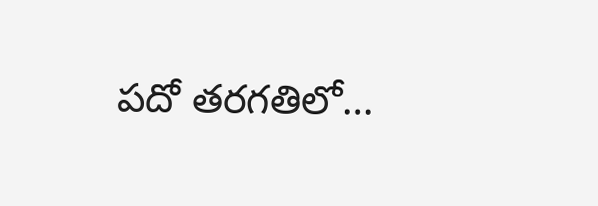పదో తరగతిలో…